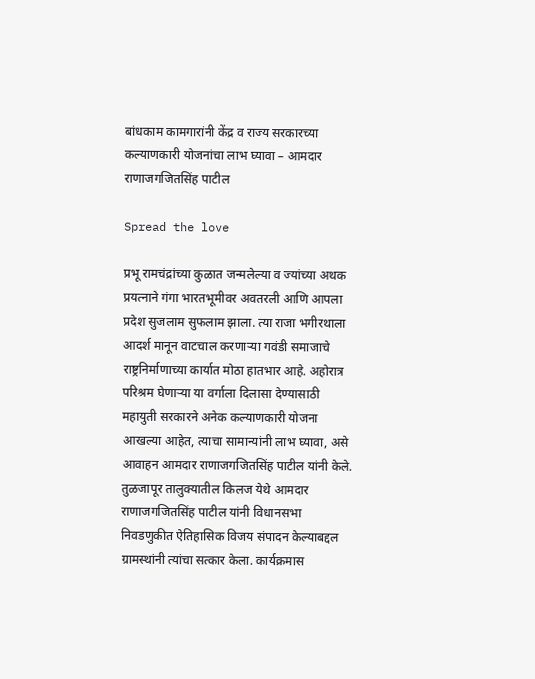बांधकाम कामगारांनी केंद्र व राज्य सरकारच्या कल्याणकारी योजनांचा लाभ घ्यावा – आमदार राणाजगजितसिंह पाटील

Spread the love

प्रभू रामचंद्रांच्या कुळात जन्मलेल्या व ज्यांच्या अथक प्रयत्नाने गंगा भारतभूमीवर अवतरली आणि आपला प्रदेश सुजलाम सुफलाम झाला. त्या राजा भगीरथाला आदर्श मानून वाटचाल करणार्‍या गवंडी समाजाचे राष्ट्रनिर्माणाच्या कार्यात मोठा हातभार आहे. अहोरात्र परिश्रम घेणार्‍या या वर्गाला दिलासा देण्यासाठी महायुती सरकारने अनेक कल्याणकारी योजना आखल्या आहेत, त्याचा सामान्यांनी लाभ घ्यावा, असे आवाहन आमदार राणाजगजितसिंह पाटील यांनी केले.
तुळजापूर तालुक्यातील किलज येथे आमदार राणाजगजितसिंह पाटील यांनी विधानसभा निवडणुकीत ऐतिहासिक विजय संपादन केल्याबद्दल ग्रामस्थांनी त्यांचा सत्कार केला. कार्यक्रमास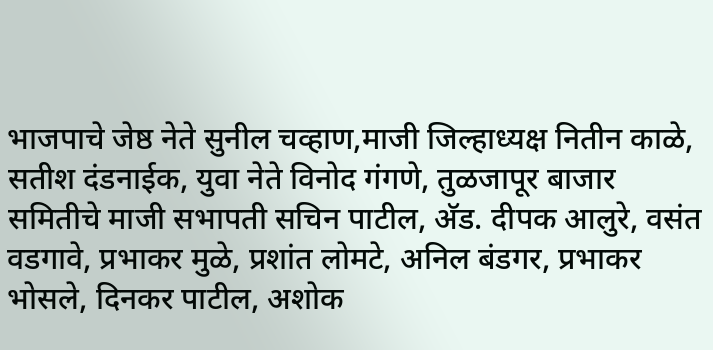भाजपाचे जेष्ठ नेते सुनील चव्हाण,माजी जिल्हाध्यक्ष नितीन काळे, सतीश दंडनाईक, युवा नेते विनोद गंगणे, तुळजापूर बाजार समितीचे माजी सभापती सचिन पाटील, अ‍ॅड. दीपक आलुरे, वसंत वडगावे, प्रभाकर मुळे, प्रशांत लोमटे, अनिल बंडगर, प्रभाकर भोसले, दिनकर पाटील, अशोक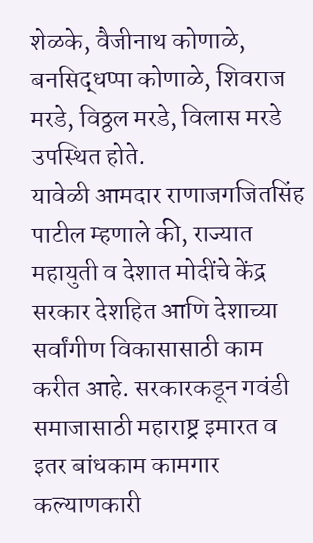शेळके, वैजीनाथ कोणाळे, बनसिद्धप्पा कोणाळे, शिवराज मरडे, विठ्ठल मरडे, विलास मरडे उपस्थित होते.
यावेळी आमदार राणाजगजितसिंह पाटील म्हणाले की, राज्यात महायुती व देशात मोदींचे केंद्र सरकार देशहित आणि देशाच्या सर्वांगीण विकासासाठी काम करीत आहे. सरकारकडून गवंडी समाजासाठी महाराष्ट्र इमारत व इतर बांधकाम कामगार कल्याणकारी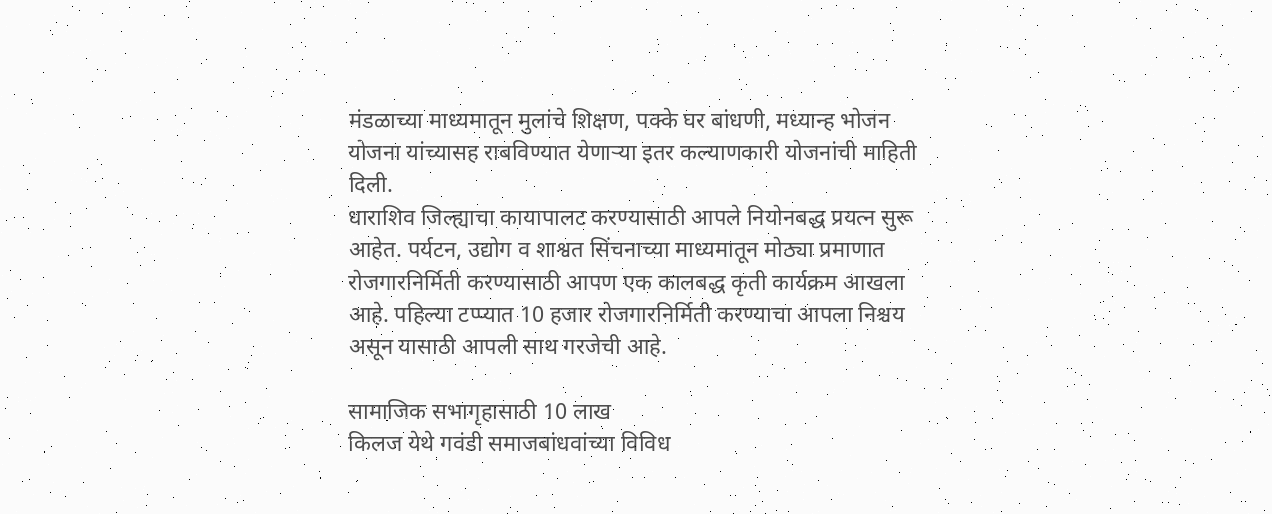मंडळाच्या माध्यमातून मुलांचे शिक्षण, पक्के घर बांधणी, मध्यान्ह भोजन योजना यांच्यासह राबविण्यात येणार्‍या इतर कल्याणकारी योजनांची माहिती दिली.
धाराशिव जिल्ह्याचा कायापालट करण्यासाठी आपले नियोनबद्ध प्रयत्न सुरू आहेत. पर्यटन, उद्योग व शाश्वत सिंचनाच्या माध्यमातून मोठ्या प्रमाणात रोजगारनिर्मिती करण्यासाठी आपण एक कालबद्ध कृती कार्यक्रम आखला आहे. पहिल्या टप्प्यात 10 हजार रोजगारनिर्मिती करण्याचा आपला निश्चय असून यासाठी आपली साथ गरजेची आहे.

सामाजिक सभागृहासाठी 10 लाख
किलज येथे गवंडी समाजबांधवांच्या विविध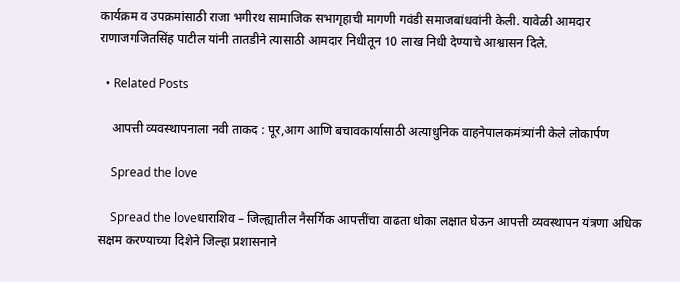कार्यक्रम व उपक्रमांसाठी राजा भगीरथ सामाजिक सभागृहाची मागणी गवंडी समाजबांधवांनी केली. यावेळी आमदार राणाजगजितसिंह पाटील यांनी तातडीने त्यासाठी आमदार निधीतून 10 लाख निधी देण्याचे आश्वासन दिले.

  • Related Posts

    आपत्ती व्यवस्थापनाला नवी ताकद : पूर,आग आणि बचावकार्यासाठी अत्याधुनिक वाहनेपालकमंत्र्यांनी केले लोकार्पण

    Spread the love

    Spread the loveधाराशिव – जिल्ह्यातील नैसर्गिक आपत्तींचा वाढता धोका लक्षात घेऊन आपत्ती व्यवस्थापन यंत्रणा अधिक सक्षम करण्याच्या दिशेने जिल्हा प्रशासनाने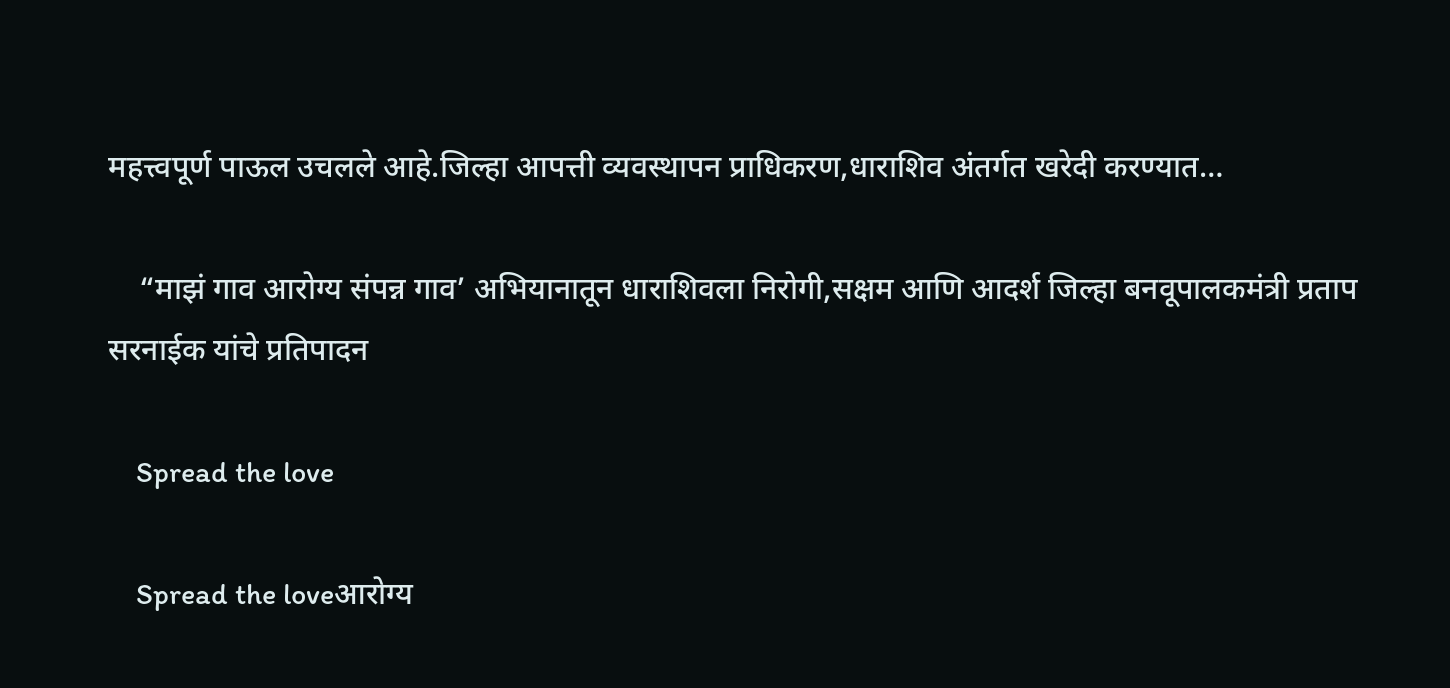महत्त्वपूर्ण पाऊल उचलले आहे.जिल्हा आपत्ती व्यवस्थापन प्राधिकरण,धाराशिव अंतर्गत खरेदी करण्यात…

    “माझं गाव आरोग्य संपन्न गाव’ अभियानातून धाराशिवला निरोगी,सक्षम आणि आदर्श जिल्हा बनवूपालकमंत्री प्रताप सरनाईक यांचे प्रतिपादन

    Spread the love

    Spread the loveआरोग्य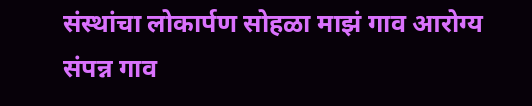संस्थांचा लोकार्पण सोहळा माझं गाव आरोग्य संपन्न गाव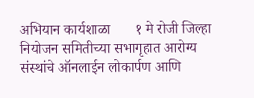अभियान कार्यशाळा       १ मे रोजी जिल्हा नियोजन समितीच्या सभागृहात आरोग्य संस्थांचे ऑनलाईन लोकार्पण आणि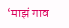‘माझं गाव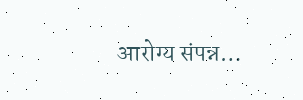आरोग्य संपन्न…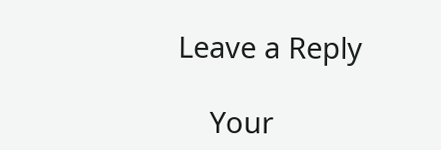Leave a Reply

    Your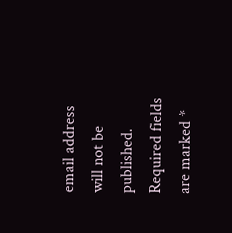email address will not be published. Required fields are marked *